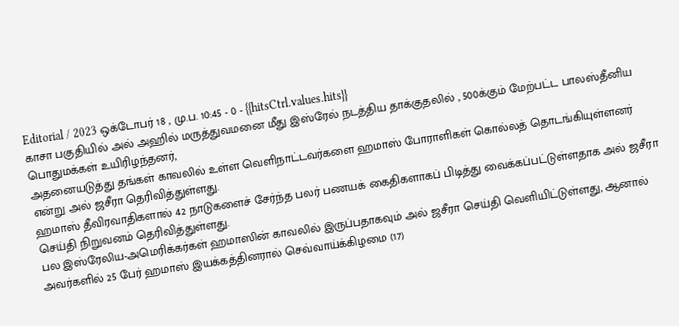Editorial / 2023 ஒக்டோபர் 18 , மு.ப. 10:45 - 0 - {{hitsCtrl.values.hits}}
காசா பகுதியில் அல் அஹில் மருத்துவமனை மீது இஸ்ரேல் நடத்திய தாக்குதலில் , 500க்கும் மேற்பட்ட பாலஸ்தீனிய பொதுமக்கள் உயிரிழந்தனர்,
அதனையடுத்து தங்கள் காவலில் உள்ள வெளிநாட்டவர்களை ஹமாஸ் போராளிகள் கொல்லத் தொடங்கியுள்ளனர் என்று அல் ஜசீரா தெரிவித்துள்ளது.
ஹமாஸ் தீவிரவாதிகளால் 42 நாடுகளைச் சேர்ந்த பலர் பணயக் கைதிகளாகப் பிடித்து வைக்கப்பட்டுள்ளதாக அல் ஜசீரா செய்தி நிறுவனம் தெரிவித்துள்ளது.
பல இஸ்ரேலிய-அமெரிக்கர்கள் ஹமாஸின் காவலில் இருப்பதாகவும் அல் ஜசீரா செய்தி வெளியிட்டுள்ளது, ஆனால் அவர்களில் 25 பேர் ஹமாஸ் இயக்கத்தினரால் செவ்வாய்க்கிழமை (17)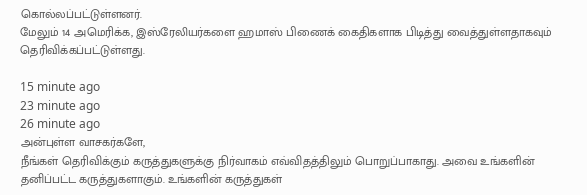கொல்லப்பட்டுள்ளனர்.
மேலும் 14 அமெரிக்க, இஸ்ரேலியர்களை ஹமாஸ் பிணைக் கைதிகளாக பிடித்து வைத்துள்ளதாகவும் தெரிவிக்கப்பட்டுள்ளது.

15 minute ago
23 minute ago
26 minute ago
அன்புள்ள வாசகர்களே,
நீங்கள் தெரிவிக்கும் கருத்துகளுக்கு நிர்வாகம் எவ்விதத்திலும் பொறுப்பாகாது. அவை உங்களின் தனிப்பட்ட கருத்துகளாகும். உங்களின் கருத்துகள்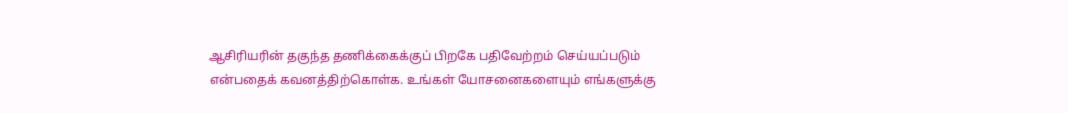ஆசிரியரின் தகுந்த தணிக்கைக்குப் பிறகே பதிவேற்றம் செய்யப்படும் என்பதைக் கவனத்திற்கொள்க. உங்கள் யோசனைகளையும் எங்களுக்கு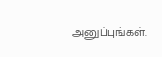அனுப்புங்கள்.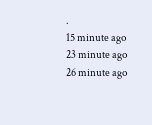.
15 minute ago
23 minute ago
26 minute ago